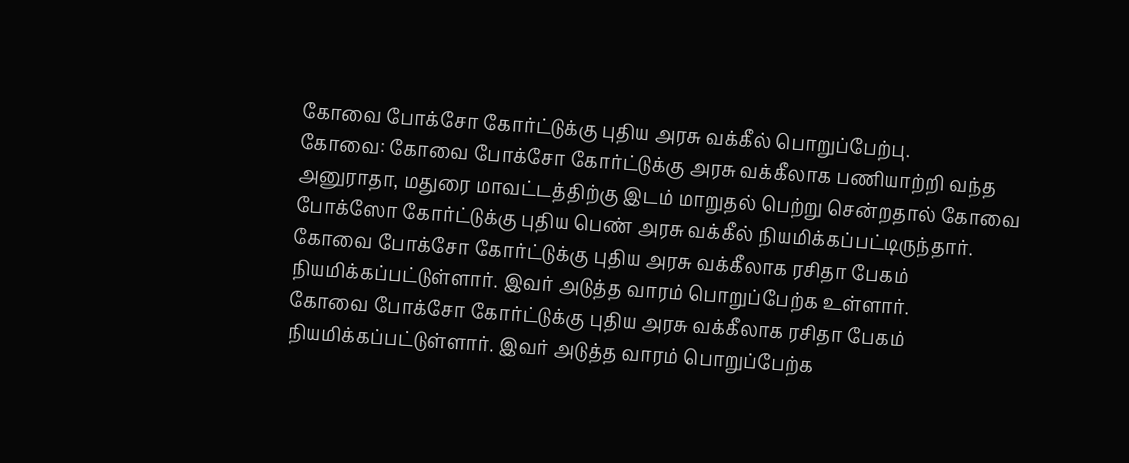கோவை போக்சோ கோர்ட்டுக்கு புதிய அரசு வக்கீல் பொறுப்பேற்பு.
கோவை: கோவை போக்சோ கோர்ட்டுக்கு அரசு வக்கீலாக பணியாற்றி வந்த அனுராதா, மதுரை மாவட்டத்திற்கு இடம் மாறுதல் பெற்று சென்றதால் கோவை போக்ஸோ கோர்ட்டுக்கு புதிய பெண் அரசு வக்கீல் நியமிக்கப்பட்டிருந்தார்.
கோவை போக்சோ கோர்ட்டுக்கு புதிய அரசு வக்கீலாக ரசிதா பேகம் நியமிக்கப்பட்டுள்ளார். இவர் அடுத்த வாரம் பொறுப்பேற்க உள்ளார்.
கோவை போக்சோ கோர்ட்டுக்கு புதிய அரசு வக்கீலாக ரசிதா பேகம் நியமிக்கப்பட்டுள்ளார். இவர் அடுத்த வாரம் பொறுப்பேற்க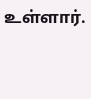உள்ளார்.